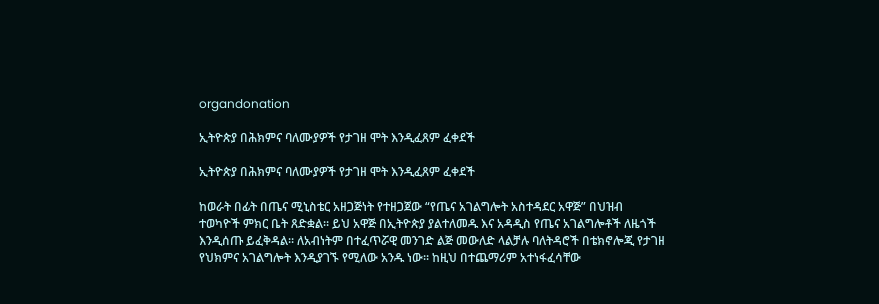organdonation

ኢትዮጵያ በሕክምና ባለሙያዎች የታገዘ ሞት እንዲፈጸም ፈቀደች

ኢትዮጵያ በሕክምና ባለሙያዎች የታገዘ ሞት እንዲፈጸም ፈቀደች

ከወራት በፊት በጤና ሚኒስቴር አዘጋጅነት የተዘጋጀው “የጤና አገልግሎት አስተዳደር አዋጅ” በህዝብ ተወካዮች ምክር ቤት ጸድቋል፡፡ ይህ አዋጅ በኢትዮጵያ ያልተለመዱ እና አዳዲስ የጤና አገልግሎቶች ለዜጎች እንዲሰጡ ይፈቅዳል፡፡ ለአብነትም በተፈጥሯዊ መንገድ ልጅ መውለድ ላልቻሉ ባለትዳሮች በቴክኖሎጂ የታገዘ የህክምና አገልግሎት እንዲያገኙ የሚለው አንዱ ነው፡፡ ከዚህ በተጨማሪም አተነፋፈሳቸው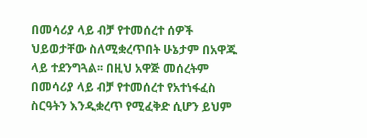በመሳሪያ ላይ ብቻ የተመሰረተ ሰዎች ህይወታቸው ስለሚቋረጥበት ሁኔታም በአዋጁ ላይ ተደንግጓል፡፡ በዚህ አዋጅ መሰረትም በመሳሪያ ላይ ብቻ የተመሰረተ የአተነፋፈስ ስርዓትን እንዲቋረጥ የሚፈቅድ ሲሆን ይህም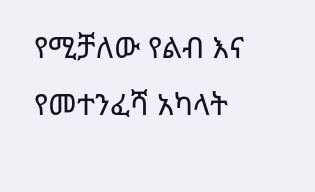የሚቻለው የልብ እና የመተንፈሻ አካላት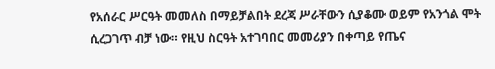የአሰራር ሥርዓት መመለስ በማይቻልበት ደረጃ ሥራቸውን ሲያቆሙ ወይም የአንጎል ሞት ሲረጋገጥ ብቻ ነው። የዚህ ስርዓት አተገባበር መመሪያን በቀጣይ የጤና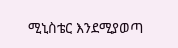ሚኒስቴር እንደሚያወጣ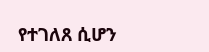የተገለጸ ሲሆን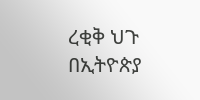ረቂቅ ህጉ በኢትዮጵያ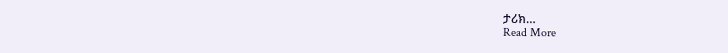ታሪክ…
Read More